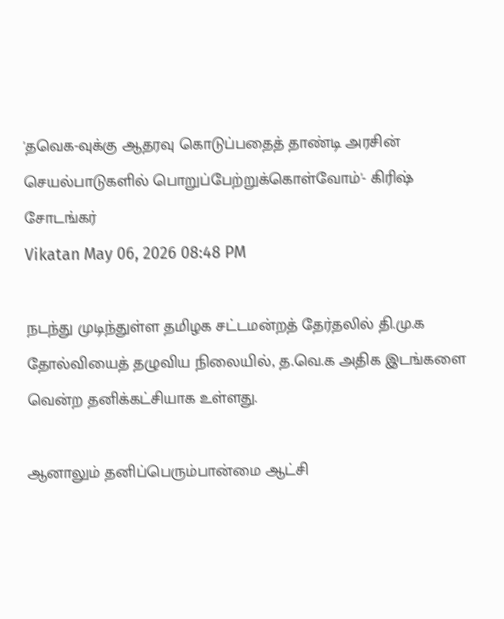'தவெக-வுக்கு ஆதரவு கொடுப்பதைத் தாண்டி அரசின் செயல்பாடுகளில் பொறுப்பேற்றுக்கொள்வோம்'- கிரிஷ் சோடங்கர்
Vikatan May 06, 2026 08:48 PM

நடந்து முடிந்துள்ள தமிழக சட்டமன்றத் தேர்தலில் தி.மு.க தோல்வியைத் தழுவிய நிலையில், த.வெ.க அதிக இடங்களை வென்ற தனிக்கட்சியாக உள்ளது.

ஆனாலும் தனிப்பெரும்பான்மை ஆட்சி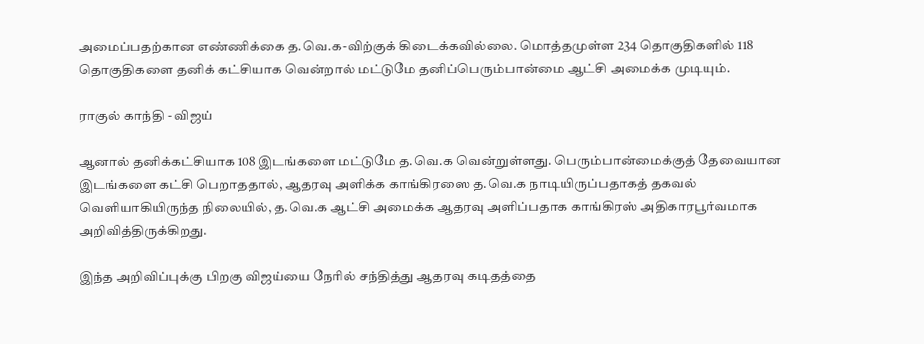அமைப்பதற்கான எண்ணிக்கை த.வெ.க-விற்குக் கிடைக்கவில்லை. மொத்தமுள்ள 234 தொகுதிகளில் 118 தொகுதிகளை தனிக் கட்சியாக வென்றால் மட்டுமே தனிப்பெரும்பான்மை ஆட்சி அமைக்க முடியும்.

ராகுல் காந்தி - விஜய்

ஆனால் தனிக்கட்சியாக 108 இடங்களை மட்டுமே த.வெ.க வென்றுள்ளது. பெரும்பான்மைக்குத் தேவையான இடங்களை கட்சி பெறாததால், ஆதரவு அளிக்க காங்கிரஸை த.வெ.க நாடியிருப்பதாகத் தகவல் வெளியாகியிருந்த நிலையில், த.வெ.க ஆட்சி அமைக்க ஆதரவு அளிப்பதாக காங்கிரஸ் அதிகாரபூர்வமாக அறிவித்திருக்கிறது.

இந்த அறிவிப்புக்கு பிறகு விஜய்யை நேரில் சந்தித்து ஆதரவு கடிதத்தை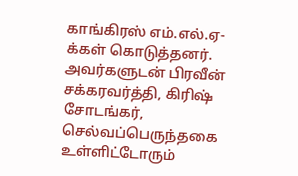காங்கிரஸ் எம்.எல்.ஏ-க்கள் கொடுத்தனர். அவர்களுடன் பிரவீன் சக்கரவர்த்தி, கிரிஷ் சோடங்கர், செல்வப்பெருந்தகை உள்ளிட்டோரும்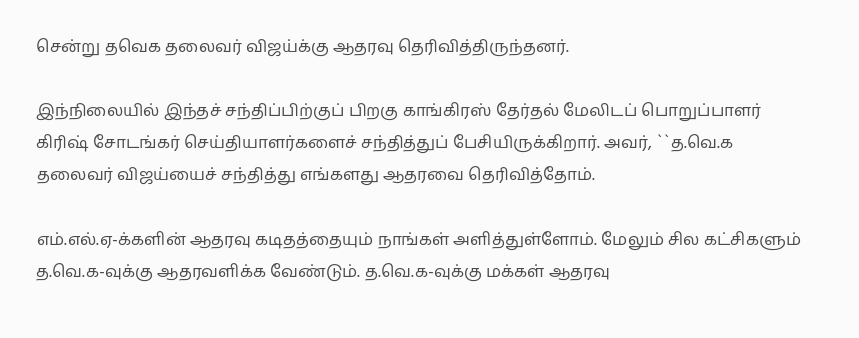சென்று தவெக தலைவர் விஜய்க்கு ஆதரவு தெரிவித்திருந்தனர்.

இந்நிலையில் இந்தச் சந்திப்பிற்குப் பிறகு காங்கிரஸ் தேர்தல் மேலிடப் பொறுப்பாளர் கிரிஷ் சோடங்கர் செய்தியாளர்களைச் சந்தித்துப் பேசியிருக்கிறார். அவர், ``த.வெ.க தலைவர் விஜய்யைச் சந்தித்து எங்களது ஆதரவை தெரிவித்தோம்.

எம்.எல்.ஏ-க்களின் ஆதரவு கடிதத்தையும் நாங்கள் அளித்துள்ளோம். மேலும் சில கட்சிகளும் த.வெ.க-வுக்கு ஆதரவளிக்க வேண்டும். த.வெ.க-வுக்கு மக்கள் ஆதரவு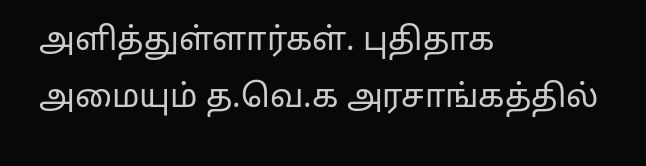அளித்துள்ளார்கள். புதிதாக அமையும் த.வெ.க அரசாங்கத்தில்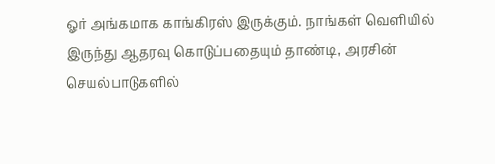ஓர் அங்கமாக காங்கிரஸ் இருக்கும். நாங்கள் வெளியில் இருந்து ஆதரவு கொடுப்பதையும் தாண்டி, அரசின் செயல்பாடுகளில்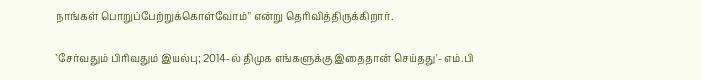நாங்கள் பொறுப்பேற்றுக்கொள்வோம்" என்று தெரிவித்திருக்கிறார்.

`சேர்வதும் பிரிவதும் இயல்பு; 2014-ல் திமுக எங்களுக்கு இதைதான் செய்தது'- எம்.பி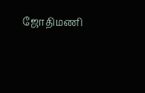ஜோதிமணி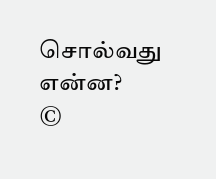சொல்வது என்ன?
©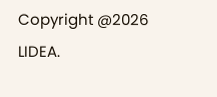Copyright @2026 LIDEA.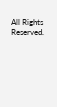All Rights Reserved.